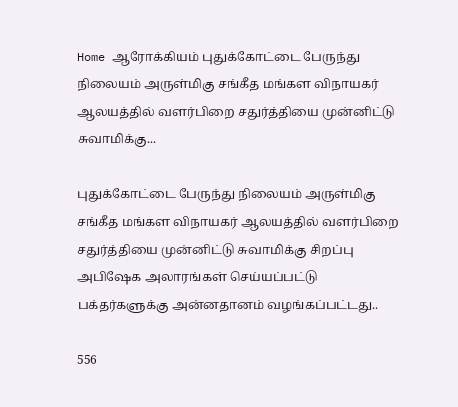Home ஆரோக்கியம் புதுக்கோட்டை பேருந்து நிலையம் அருள்மிகு சங்கீத மங்கள விநாயகர் ஆலயத்தில் வளர்பிறை சதுர்த்தியை முன்னிட்டு சுவாமிக்கு...

புதுக்கோட்டை பேருந்து நிலையம் அருள்மிகு சங்கீத மங்கள விநாயகர் ஆலயத்தில் வளர்பிறை சதுர்த்தியை முன்னிட்டு சுவாமிக்கு சிறப்பு அபிஷேக அலாரங்கள் செய்யப்பட்டு பக்தர்களுக்கு அன்னதானம் வழங்கப்பட்டது..

556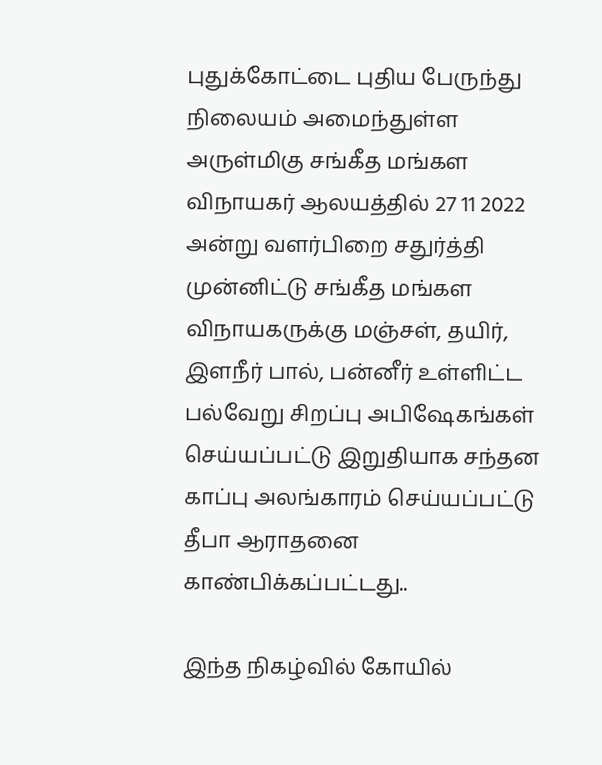புதுக்கோட்டை புதிய பேருந்து நிலையம் அமைந்துள்ள அருள்மிகு சங்கீத மங்கள விநாயகர் ஆலயத்தில் 27 11 2022 அன்று வளர்பிறை சதுர்த்தி முன்னிட்டு சங்கீத மங்கள விநாயகருக்கு மஞ்சள், தயிர், இளநீர் பால், பன்னீர் உள்ளிட்ட பல்வேறு சிறப்பு அபிஷேகங்கள் செய்யப்பட்டு இறுதியாக சந்தன காப்பு அலங்காரம் செய்யப்பட்டு தீபா ஆராதனை காண்பிக்கப்பட்டது..

இந்த நிகழ்வில் கோயில்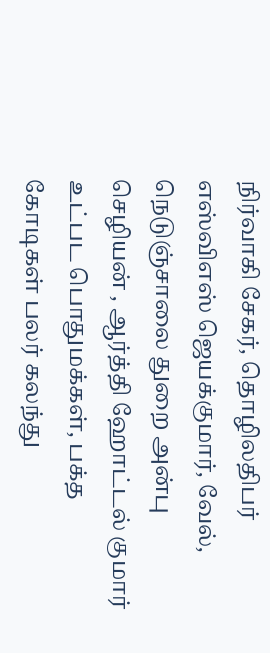நிர்வாகி சேகர், தொழிலதிபர் எஸ்விஎஸ் ஜெயக்குமார், வேல், நெடுஞ்சாலை துறை அன்பு செழியன் , ஆர்த்தி ஹோட்டல் குமார் உட்பட பொதுமக்கள், பக்த கோடிகள் பலர் கலந்து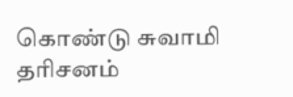கொண்டு சுவாமி தரிசனம்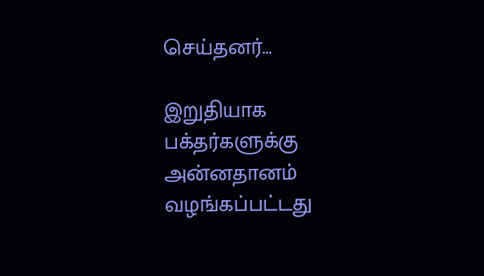செய்தனர்…

இறுதியாக பக்தர்களுக்கு அன்னதானம் வழங்கப்பட்டது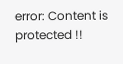error: Content is protected !!